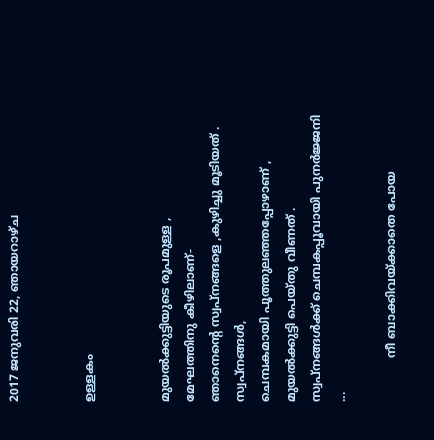2017 ജനുവരി 22, ഞായറാഴ്‌ച


ഉള്ളകം


മുയൽക്കുട്ടിയുടെ രൂപമുള്ള ,
മേഘത്തിനു കീഴിലാണ്-
ഞാനെന്റെ സ്വപ്നങ്ങളെ ,കുഴിച്ചു മൂടിയത് .
സ്വപ്‌നങ്ങൾ,
ചെമ്പകമായി പൂത്തുലഞ്ഞപ്പോഴാണ് ,
മുയൽക്കുട്ടി പെയ്തു വീണത് .
സ്വപ്നങ്ങൾക്ക് ചെമ്പകപ്പൂവായി പുനർജ്ജനി ...

            നീ ബാക്കിവയ്ക്കാതെ പോയ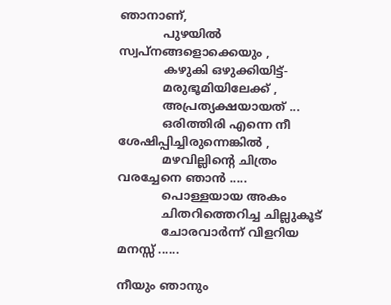ഞാനാണ്,
            പുഴയിൽ സ്വപ്നങ്ങളൊക്കെയും ,
            കഴുകി ഒഴുക്കിയിട്ട്-
            മരുഭൂമിയിലേക്ക് ,
            അപ്രത്യക്ഷയായത് ...
            ഒരിത്തിരി എന്നെ നീ ശേഷിപ്പിച്ചിരുന്നെങ്കിൽ ,
            മഴവില്ലിന്റെ ചിത്രം വരച്ചേനെ ഞാൻ .....
            പൊള്ളയായ അകം
            ചിതറിത്തെറിച്ച ചില്ലുകൂട്
            ചോരവാർന്ന് വിളറിയ മനസ്സ് ......

നീയും ഞാനും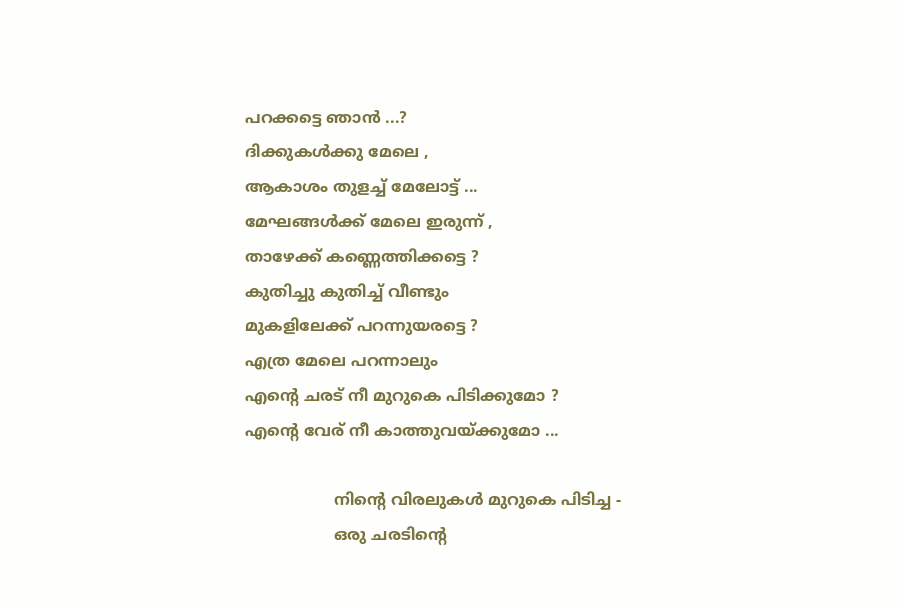പറക്കട്ടെ ഞാൻ ...?
ദിക്കുകൾക്കു മേലെ ,
ആകാശം തുളച്ച് മേലോട്ട് ...
മേഘങ്ങൾക്ക് മേലെ ഇരുന്ന് ,
താഴേക്ക് കണ്ണെത്തിക്കട്ടെ ?
കുതിച്ചു കുതിച്ച്‌ വീണ്ടും
മുകളിലേക്ക് പറന്നുയരട്ടെ ?
എത്ര മേലെ പറന്നാലും
എന്റെ ചരട് നീ മുറുകെ പിടിക്കുമോ ?
എന്റെ വേര് നീ കാത്തുവയ്ക്കുമോ ...

                  നിന്റെ വിരലുകൾ മുറുകെ പിടിച്ച -
                  ഒരു ചരടിന്റെ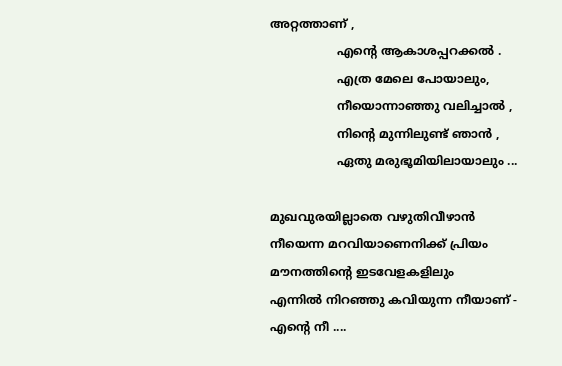അറ്റത്താണ് ,
                  എന്റെ ആകാശപ്പറക്കൽ .
                  എത്ര മേലെ പോയാലും,
                  നീയൊന്നാഞ്ഞു വലിച്ചാൽ ,
                  നിന്റെ മുന്നിലുണ്ട് ഞാൻ ,
                  ഏതു മരുഭൂമിയിലായാലും ...

മുഖവുരയില്ലാതെ വഴുതിവീഴാൻ
നീയെന്ന മറവിയാണെനിക്ക് പ്രിയം
മൗനത്തിന്റെ ഇടവേളകളിലും
എന്നിൽ നിറഞ്ഞു കവിയുന്ന നീയാണ് -
എന്റെ നീ ....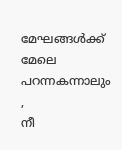മേഘങ്ങൾക്ക് മേലെ പറന്നകന്നാലും ,
നീ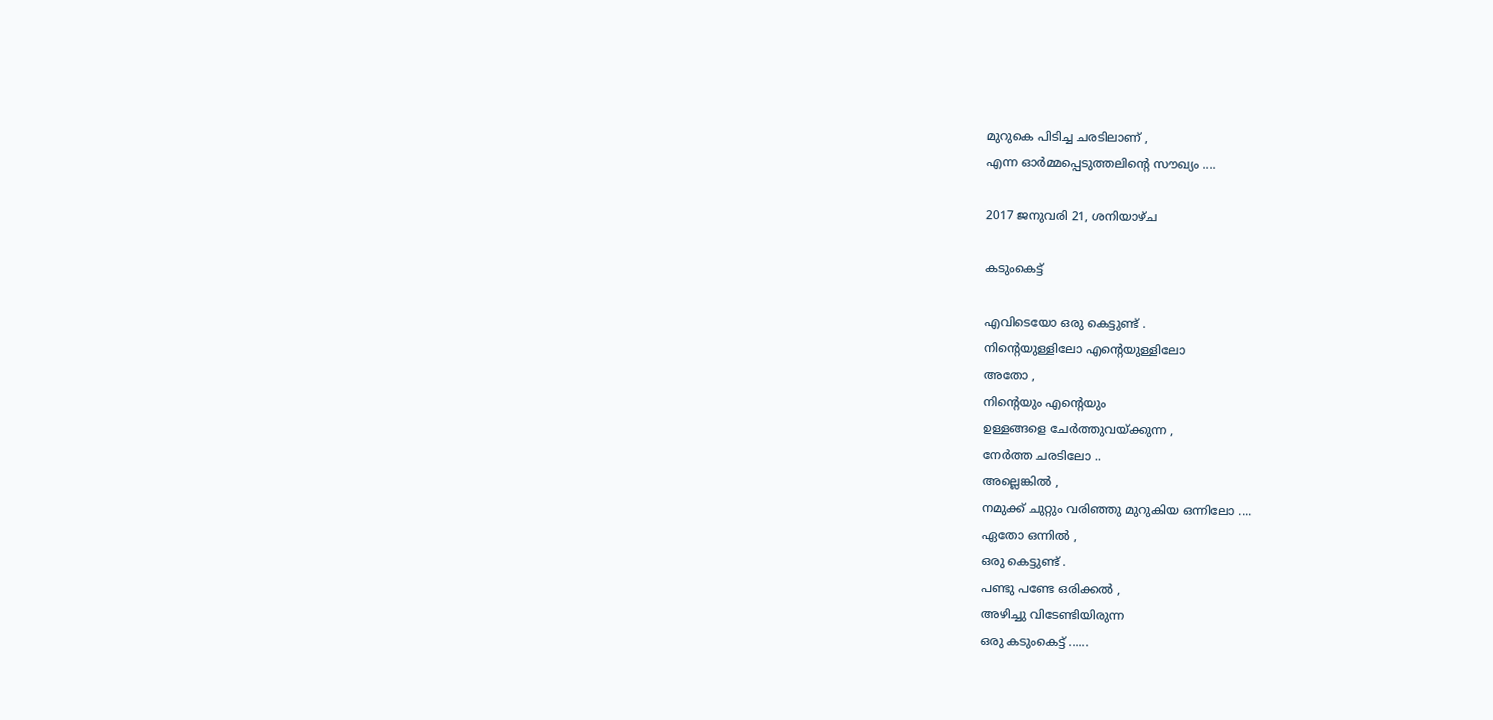മുറുകെ പിടിച്ച ചരടിലാണ് ,
എന്ന ഓർമ്മപ്പെടുത്തലിന്റെ സൗഖ്യം ....

2017 ജനുവരി 21, ശനിയാഴ്‌ച

കടുംകെട്ട്

എവിടെയോ ഒരു കെട്ടുണ്ട് .
നിന്റെയുള്ളിലോ എന്റെയുള്ളിലോ
അതോ ,
നിന്റെയും എന്റെയും
ഉള്ളങ്ങളെ ചേർത്തുവയ്ക്കുന്ന ,
നേർത്ത ചരടിലോ ..
അല്ലെങ്കിൽ ,
നമുക്ക് ചുറ്റും വരിഞ്ഞു മുറുകിയ ഒന്നിലോ ....
ഏതോ ഒന്നിൽ ,
ഒരു കെട്ടുണ്ട് .
പണ്ടു പണ്ടേ ഒരിക്കൽ ,
അഴിച്ചു വിടേണ്ടിയിരുന്ന
ഒരു കടുംകെട്ട് ......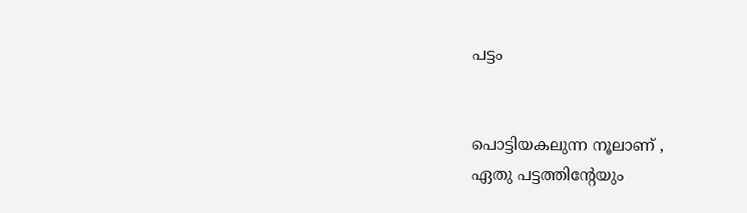പട്ടം


പൊട്ടിയകലുന്ന നൂലാണ് ,
ഏതു പട്ടത്തിന്റേയും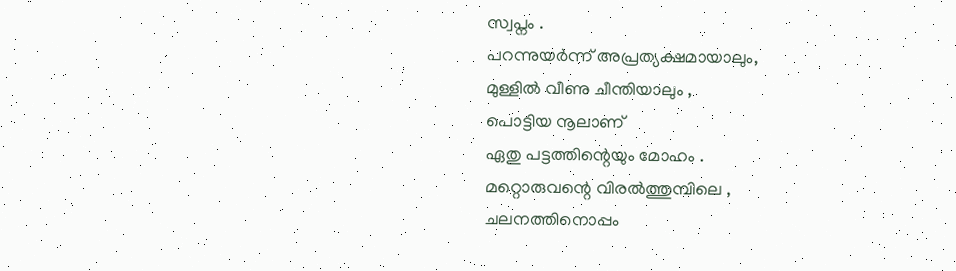സ്വപ്നം .
പറന്നുയർന്ന് അപ്രത്യക്ഷമായാലും,
മുള്ളിൽ വീണു ചീന്തിയാലും ,
പൊട്ടിയ നൂലാണ്
ഏതു പട്ടത്തിന്റെയും മോഹം .
മറ്റൊരുവന്റെ വിരൽത്തുമ്പിലെ ,
ചലനത്തിനൊപ്പം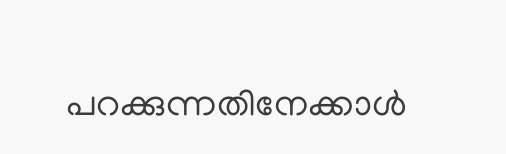പറക്കുന്നതിനേക്കാൾ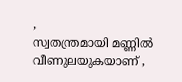,
സ്വതന്ത്രമായി മണ്ണിൽ വീണുലയുകയാണ് ,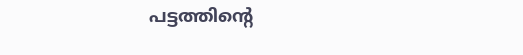പട്ടത്തിന്റെ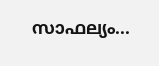സാഫല്യം...